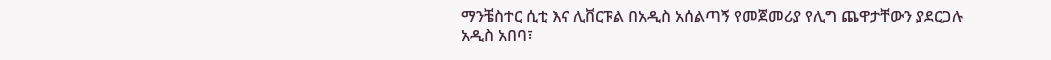ማንቼስተር ሲቲ እና ሊቨርፑል በአዲስ አሰልጣኝ የመጀመሪያ የሊግ ጨዋታቸውን ያደርጋሉ
አዲስ አበባ፣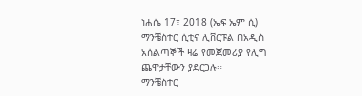ነሐሴ 17፣ 2018 (ኤፍ ኤም ሲ) ማንቼስተር ሲቲና ሊቨርፑል በአዲስ አሰልጣኞች ዛሬ የመጀመሪያ የሊግ ጨዋታቸውን ያደርጋሉ።
ማንቼስተር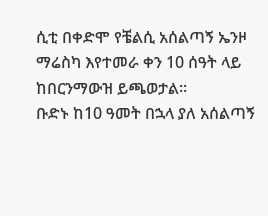ሲቲ በቀድሞ የቼልሲ አሰልጣኝ ኤንዞ ማሬስካ እየተመራ ቀን 10 ሰዓት ላይ ከበርንማውዝ ይጫወታል።
ቡድኑ ከ10 ዓመት በኋላ ያለ አሰልጣኝ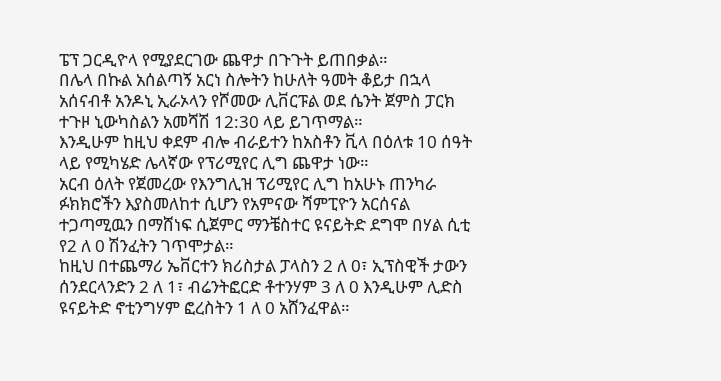ፔፕ ጋርዲዮላ የሚያደርገው ጨዋታ በጉጉት ይጠበቃል።
በሌላ በኩል አሰልጣኝ አርነ ስሎትን ከሁለት ዓመት ቆይታ በኋላ አሰናብቶ አንዶኒ ኢራኦላን የሾመው ሊቨርፑል ወደ ሴንት ጀምስ ፓርክ ተጉዞ ኒውካስልን አመሻሽ 12:30 ላይ ይገጥማል።
እንዲሁም ከዚህ ቀደም ብሎ ብራይተን ከአስቶን ቪላ በዕለቱ 10 ሰዓት ላይ የሚካሄድ ሌላኛው የፕሪሚየር ሊግ ጨዋታ ነው።
አርብ ዕለት የጀመረው የእንግሊዝ ፕሪሚየር ሊግ ከአሁኑ ጠንካራ ፉክክሮችን እያስመለከተ ሲሆን የአምናው ሻምፒዮን አርሰናል ተጋጣሚዉን በማሸነፍ ሲጀምር ማንቼስተር ዩናይትድ ደግሞ በሃል ሲቲ የ2 ለ 0 ሽንፈትን ገጥሞታል።
ከዚህ በተጨማሪ ኤቨርተን ክሪስታል ፓላስን 2 ለ 0፣ ኢፕስዊች ታውን ሰንደርላንድን 2 ለ 1፣ ብሬንትፎርድ ቶተንሃም 3 ለ 0 እንዲሁም ሊድስ ዩናይትድ ኖቲንግሃም ፎረስትን 1 ለ 0 አሸንፈዋል።